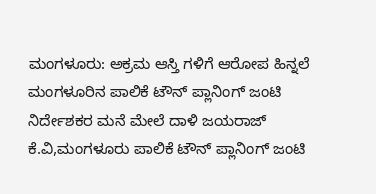ಮಂಗಳೂರು: ಅಕ್ರಮ ಆಸ್ತಿ ಗಳಿಗೆ ಆರೋಪ ಹಿನ್ನಲೆ ಮಂಗಳೂರಿನ ಪಾಲಿಕೆ ಟೌನ್ ಪ್ಲಾನಿಂಗ್ ಜಂಟಿ ನಿರ್ದೇಶಕರ ಮನೆ ಮೇಲೆ ದಾಳಿ ಜಯರಾಜ್ ಕೆ.ವಿ,ಮಂಗಳೂರು ಪಾಲಿಕೆ ಟೌನ್ ಪ್ಲಾನಿಂಗ್ ಜಂಟಿ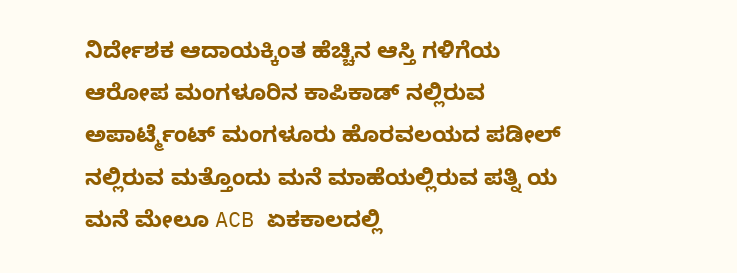ನಿರ್ದೇಶಕ ಆದಾಯಕ್ಕಿಂತ ಹೆಚ್ಚಿನ ಆಸ್ತಿ ಗಳಿಗೆಯ ಆರೋಪ ಮಂಗಳೂರಿನ ಕಾಪಿಕಾಡ್ ನಲ್ಲಿರುವ ಅಪಾರ್ಟ್ಮೆಂಟ್ ಮಂಗಳೂರು ಹೊರವಲಯದ ಪಡೀಲ್ ನಲ್ಲಿರುವ ಮತ್ತೊಂದು ಮನೆ ಮಾಹೆಯಲ್ಲಿರುವ ಪತ್ನಿ ಯ ಮನೆ ಮೇಲೂ ACB ಏಕಕಾಲದಲ್ಲಿ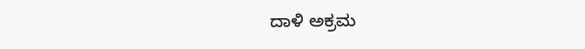ದಾಳಿ ಅಕ್ರಮ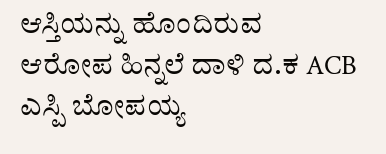ಆಸ್ತಿಯನ್ನು ಹೊಂದಿರುವ ಆರೋಪ ಹಿನ್ನಲೆ ದಾಳಿ ದ.ಕ ACB ಎಸ್ಪಿ ಬೋಪಯ್ಯ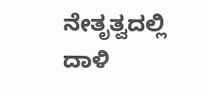ನೇತೃತ್ವದಲ್ಲಿ ದಾಳಿ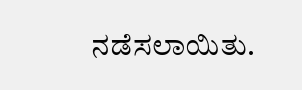ನಡೆಸಲಾಯಿತು.